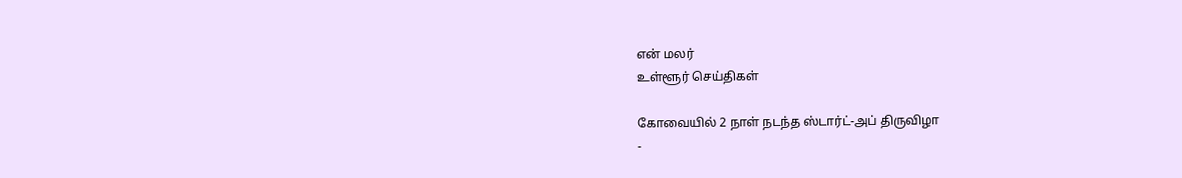என் மலர்
உள்ளூர் செய்திகள்

கோவையில் 2 நாள் நடந்த ஸ்டார்ட்-அப் திருவிழா
-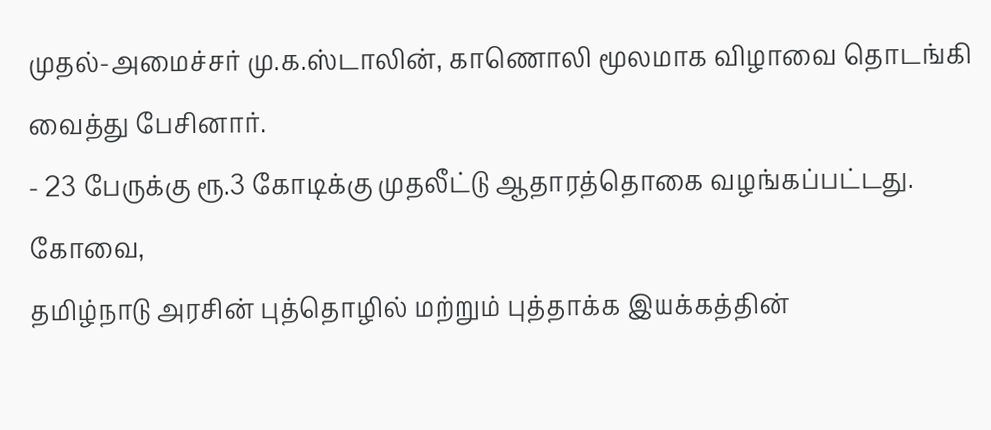முதல்-அமைச்சர் மு.க.ஸ்டாலின், காணொலி மூலமாக விழாவை தொடங்கி வைத்து பேசினார்.
- 23 பேருக்கு ரூ.3 கோடிக்கு முதலீட்டு ஆதாரத்தொகை வழங்கப்பட்டது.
கோவை,
தமிழ்நாடு அரசின் புத்தொழில் மற்றும் புத்தாக்க இயக்கத்தின்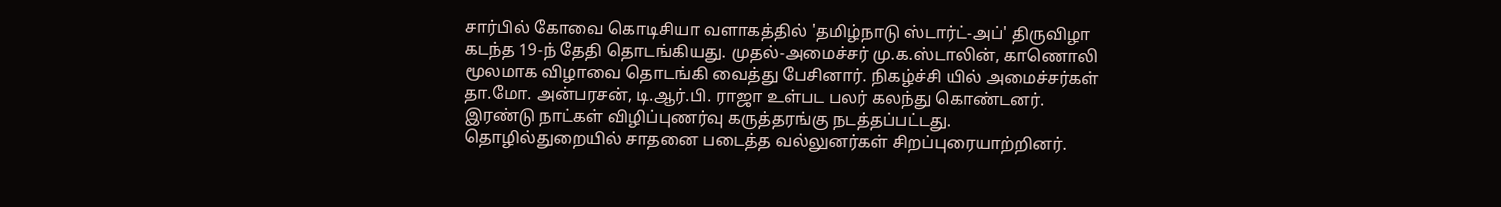சார்பில் கோவை கொடிசியா வளாகத்தில் 'தமிழ்நாடு ஸ்டார்ட்-அப்' திருவிழா கடந்த 19-ந் தேதி தொடங்கியது. முதல்-அமைச்சர் மு.க.ஸ்டாலின், காணொலி மூலமாக விழாவை தொடங்கி வைத்து பேசினார். நிகழ்ச்சி யில் அமைச்சர்கள் தா.மோ. அன்பரசன், டி.ஆர்.பி. ராஜா உள்பட பலர் கலந்து கொண்டனர்.
இரண்டு நாட்கள் விழிப்புணர்வு கருத்தரங்கு நடத்தப்பட்டது. தொழில்துறையில் சாதனை படைத்த வல்லுனர்கள் சிறப்புரையாற்றினர்.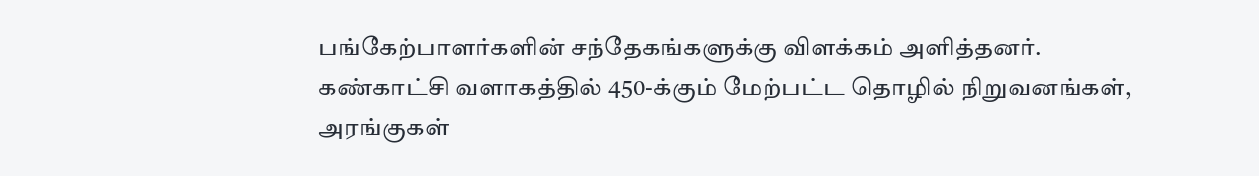பங்கேற்பாளர்களின் சந்தேகங்களுக்கு விளக்கம் அளித்தனர்.
கண்காட்சி வளாகத்தில் 450-க்கும் மேற்பட்ட தொழில் நிறுவனங்கள், அரங்குகள்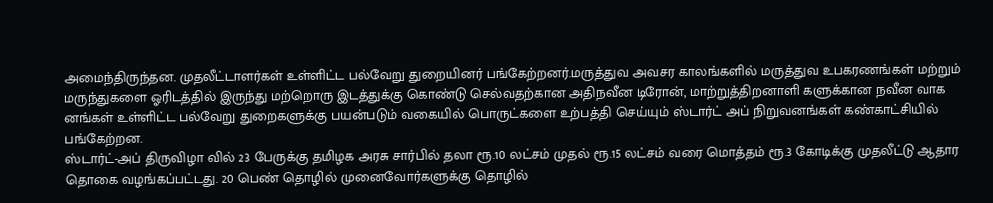அமைந்திருந்தன. முதலீட்டாளர்கள் உள்ளிட்ட பல்வேறு துறையினர் பங்கேற்றனர்.மருத்துவ அவசர காலங்களில் மருத்துவ உபகரணங்கள் மற்றும் மருந்துகளை ஓரிடத்தில் இருந்து மற்றொரு இடத்துக்கு கொண்டு செல்வதற்கான அதிநவீன டிரோன், மாற்றுத்திறனாளி களுக்கான நவீன வாக னங்கள் உள்ளிட்ட பல்வேறு துறைகளுக்கு பயன்படும் வகையில் பொருட்களை உற்பத்தி செய்யும் ஸ்டார்ட் அப் நிறுவனங்கள் கண்காட்சியில் பங்கேற்றன.
ஸ்டார்ட்-அப் திருவிழா வில் 23 பேருக்கு தமிழக அரசு சார்பில் தலா ரூ.10 லட்சம் முதல் ரூ.15 லட்சம் வரை மொத்தம் ரூ.3 கோடிக்கு முதலீட்டு ஆதார தொகை வழங்கப்பட்டது. 20 பெண் தொழில் முனைவோர்களுக்கு தொழில்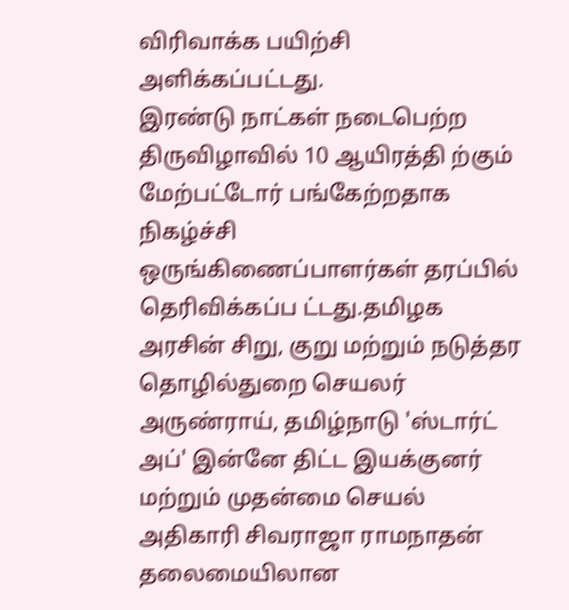விரிவாக்க பயிற்சி அளிக்கப்பட்டது.
இரண்டு நாட்கள் நடைபெற்ற திருவிழாவில் 10 ஆயிரத்தி ற்கும் மேற்பட்டோர் பங்கேற்றதாக நிகழ்ச்சி ஒருங்கிணைப்பாளர்கள் தரப்பில் தெரிவிக்கப்ப ட்டது.தமிழக அரசின் சிறு, குறு மற்றும் நடுத்தர தொழில்துறை செயலர் அருண்ராய், தமிழ்நாடு 'ஸ்டார்ட் அப்' இன்னே திட்ட இயக்குனர் மற்றும் முதன்மை செயல் அதிகாரி சிவராஜா ராமநாதன் தலைமையிலான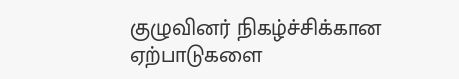குழுவினர் நிகழ்ச்சிக்கான ஏற்பாடுகளை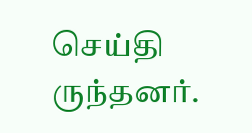செய்தி ருந்தனர்.